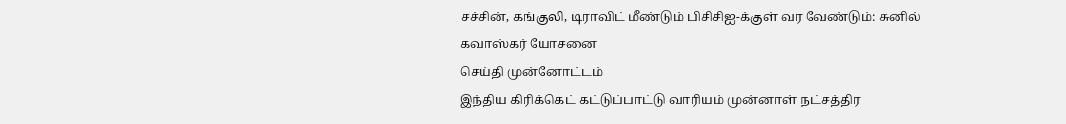சச்சின், கங்குலி, டிராவிட் மீண்டும் பிசிசிஐ-க்குள் வர வேண்டும்: சுனில் கவாஸ்கர் யோசனை
செய்தி முன்னோட்டம்
இந்திய கிரிக்கெட் கட்டுப்பாட்டு வாரியம் முன்னாள் நட்சத்திர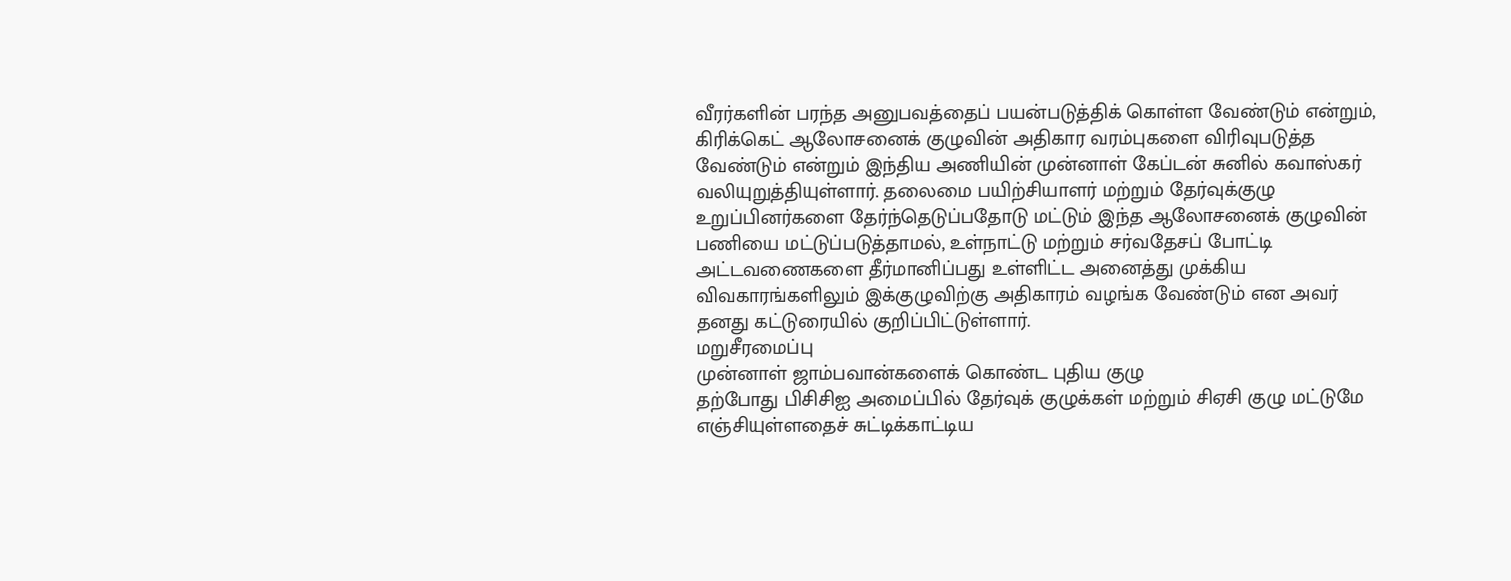வீரர்களின் பரந்த அனுபவத்தைப் பயன்படுத்திக் கொள்ள வேண்டும் என்றும், கிரிக்கெட் ஆலோசனைக் குழுவின் அதிகார வரம்புகளை விரிவுபடுத்த வேண்டும் என்றும் இந்திய அணியின் முன்னாள் கேப்டன் சுனில் கவாஸ்கர் வலியுறுத்தியுள்ளார். தலைமை பயிற்சியாளர் மற்றும் தேர்வுக்குழு உறுப்பினர்களை தேர்ந்தெடுப்பதோடு மட்டும் இந்த ஆலோசனைக் குழுவின் பணியை மட்டுப்படுத்தாமல், உள்நாட்டு மற்றும் சர்வதேசப் போட்டி அட்டவணைகளை தீர்மானிப்பது உள்ளிட்ட அனைத்து முக்கிய விவகாரங்களிலும் இக்குழுவிற்கு அதிகாரம் வழங்க வேண்டும் என அவர் தனது கட்டுரையில் குறிப்பிட்டுள்ளார்.
மறுசீரமைப்பு
முன்னாள் ஜாம்பவான்களைக் கொண்ட புதிய குழு
தற்போது பிசிசிஐ அமைப்பில் தேர்வுக் குழுக்கள் மற்றும் சிஏசி குழு மட்டுமே எஞ்சியுள்ளதைச் சுட்டிக்காட்டிய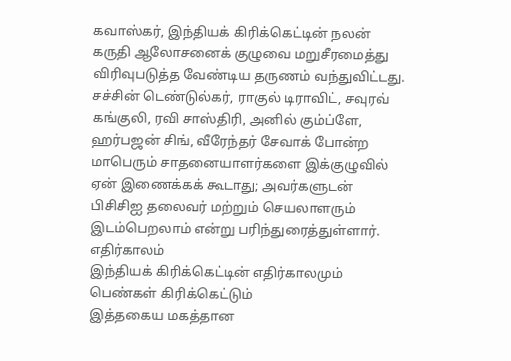கவாஸ்கர், இந்தியக் கிரிக்கெட்டின் நலன் கருதி ஆலோசனைக் குழுவை மறுசீரமைத்து விரிவுபடுத்த வேண்டிய தருணம் வந்துவிட்டது.
சச்சின் டெண்டுல்கர், ராகுல் டிராவிட், சவுரவ் கங்குலி, ரவி சாஸ்திரி, அனில் கும்ப்ளே, ஹர்பஜன் சிங், வீரேந்தர் சேவாக் போன்ற மாபெரும் சாதனையாளர்களை இக்குழுவில் ஏன் இணைக்கக் கூடாது; அவர்களுடன் பிசிசிஐ தலைவர் மற்றும் செயலாளரும் இடம்பெறலாம் என்று பரிந்துரைத்துள்ளார்.
எதிர்காலம்
இந்தியக் கிரிக்கெட்டின் எதிர்காலமும் பெண்கள் கிரிக்கெட்டும்
இத்தகைய மகத்தான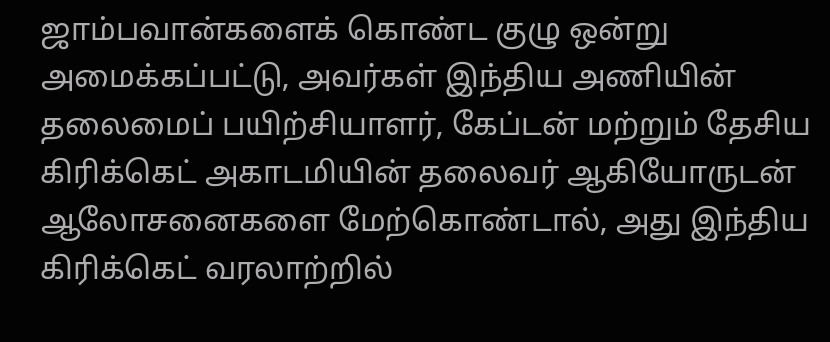ஜாம்பவான்களைக் கொண்ட குழு ஒன்று அமைக்கப்பட்டு, அவர்கள் இந்திய அணியின் தலைமைப் பயிற்சியாளர், கேப்டன் மற்றும் தேசிய கிரிக்கெட் அகாடமியின் தலைவர் ஆகியோருடன் ஆலோசனைகளை மேற்கொண்டால், அது இந்திய கிரிக்கெட் வரலாற்றில்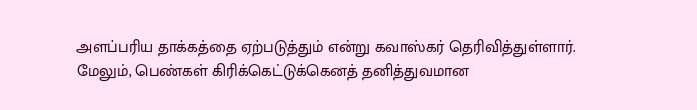அளப்பரிய தாக்கத்தை ஏற்படுத்தும் என்று கவாஸ்கர் தெரிவித்துள்ளார்.
மேலும், பெண்கள் கிரிக்கெட்டுக்கெனத் தனித்துவமான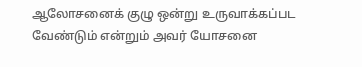ஆலோசனைக் குழு ஒன்று உருவாக்கப்பட வேண்டும் என்றும் அவர் யோசனை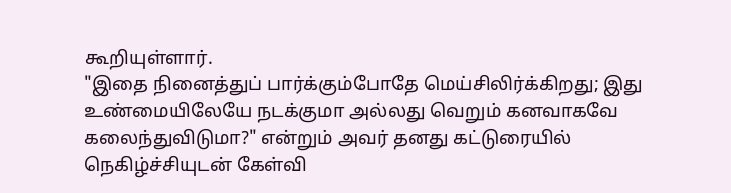கூறியுள்ளார்.
"இதை நினைத்துப் பார்க்கும்போதே மெய்சிலிர்க்கிறது; இது உண்மையிலேயே நடக்குமா அல்லது வெறும் கனவாகவே கலைந்துவிடுமா?" என்றும் அவர் தனது கட்டுரையில் நெகிழ்ச்சியுடன் கேள்வி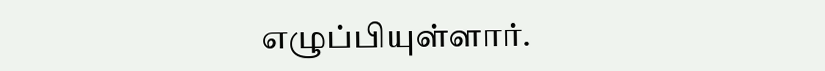எழுப்பியுள்ளார்.